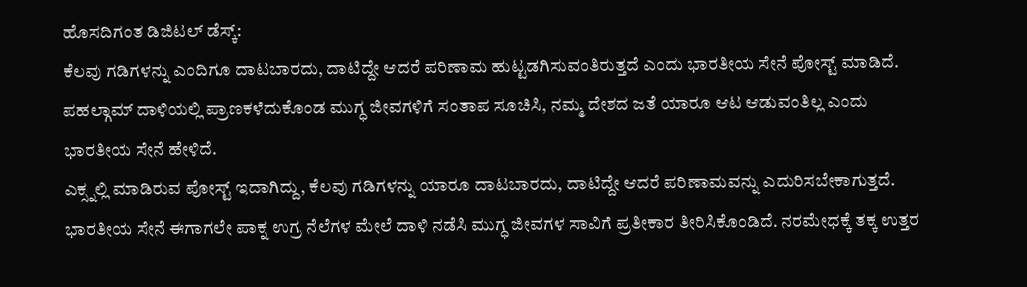ಹೊಸದಿಗಂತ ಡಿಜಿಟಲ್ ಡೆಸ್ಕ್:
ಕೆಲವು ಗಡಿಗಳನ್ನು ಎಂದಿಗೂ ದಾಟಬಾರದು, ದಾಟಿದ್ದೇ ಆದರೆ ಪರಿಣಾಮ ಹುಟ್ಟಡಗಿಸುವಂತಿರುತ್ತದೆ ಎಂದು ಭಾರತೀಯ ಸೇನೆ ಪೋಸ್ಟ್ ಮಾಡಿದೆ. ಪಹಲ್ಗಾಮ್ ದಾಳಿಯಲ್ಲಿ ಪ್ರಾಣಕಳೆದುಕೊಂಡ ಮುಗ್ಧ ಜೀವಗಳಿಗೆ ಸಂತಾಪ ಸೂಚಿಸಿ, ನಮ್ಮ ದೇಶದ ಜತೆ ಯಾರೂ ಆಟ ಆಡುವಂತಿಲ್ಲ ಎಂದು ಭಾರತೀಯ ಸೇನೆ ಹೇಳಿದೆ.
ಎಕ್ಸ್ನಲ್ಲಿ ಮಾಡಿರುವ ಪೋಸ್ಟ್ ಇದಾಗಿದ್ದು, ಕೆಲವು ಗಡಿಗಳನ್ನು ಯಾರೂ ದಾಟಬಾರದು, ದಾಟಿದ್ದೇ ಆದರೆ ಪರಿಣಾಮವನ್ನು ಎದುರಿಸಬೇಕಾಗುತ್ತದೆ. ಭಾರತೀಯ ಸೇನೆ ಈಗಾಗಲೇ ಪಾಕ್ನ ಉಗ್ರ ನೆಲೆಗಳ ಮೇಲೆ ದಾಳಿ ನಡೆಸಿ ಮುಗ್ಧ ಜೀವಗಳ ಸಾವಿಗೆ ಪ್ರತೀಕಾರ ತೀರಿಸಿಕೊಂಡಿದೆ. ನರಮೇಧಕ್ಕೆ ತಕ್ಕ ಉತ್ತರ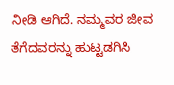ನೀಡಿ ಆಗಿದೆ. ನಮ್ಮವರ ಜೀವ ತೆಗೆದವರನ್ನು ಹುಟ್ಟಡಗಿಸಿ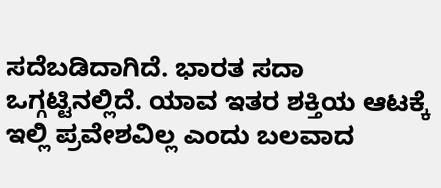ಸದೆಬಡಿದಾಗಿದೆ. ಭಾರತ ಸದಾ ಒಗ್ಗಟ್ಟಿನಲ್ಲಿದೆ. ಯಾವ ಇತರ ಶಕ್ತಿಯ ಆಟಕ್ಕೆ ಇಲ್ಲಿ ಪ್ರವೇಶವಿಲ್ಲ ಎಂದು ಬಲವಾದ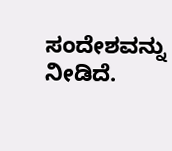ಸಂದೇಶವನ್ನು ನೀಡಿದೆ.